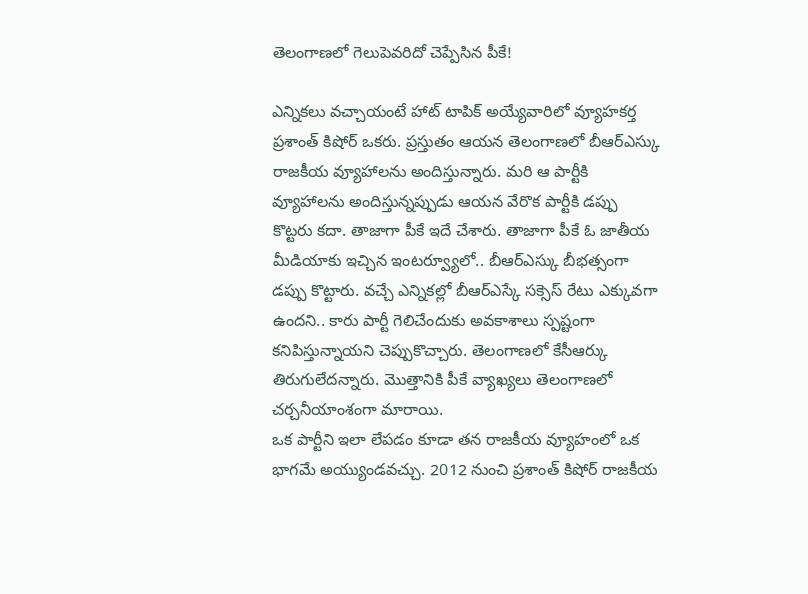తెలంగాణలో గెలుపెవరిదో చెప్పేసిన పీకే!

ఎన్నికలు వచ్చాయంటే హాట్ టాపిక్ అయ్యేవారిలో వ్యూహకర్త ప్రశాంత్ కిషోర్ ఒకరు. ప్రస్తుతం ఆయన తెలంగాణలో బీఆర్ఎస్కు రాజకీయ వ్యూహాలను అందిస్తున్నారు. మరి ఆ పార్టీకి వ్యూహాలను అందిస్తున్నప్పుడు ఆయన వేరొక పార్టీకి డప్పు కొట్టరు కదా. తాజాగా పీకే ఇదే చేశారు. తాజాగా పీకే ఓ జాతీయ మీడియాకు ఇచ్చిన ఇంటర్వ్యూలో.. బీఆర్ఎస్కు బీభత్సంగా డప్పు కొట్టారు. వచ్చే ఎన్నికల్లో బీఆర్ఎస్కే సక్సెస్ రేటు ఎక్కువగా ఉందని.. కారు పార్టీ గెలిచేందుకు అవకాశాలు స్పష్టంగా కనిపిస్తున్నాయని చెప్పుకొచ్చారు. తెలంగాణలో కేసీఆర్కు తిరుగులేదన్నారు. మొత్తానికి పీకే వ్యాఖ్యలు తెలంగాణలో చర్చనీయాంశంగా మారాయి.
ఒక పార్టీని ఇలా లేపడం కూడా తన రాజకీయ వ్యూహంలో ఒక భాగమే అయ్యుండవచ్చు. 2012 నుంచి ప్రశాంత్ కిషోర్ రాజకీయ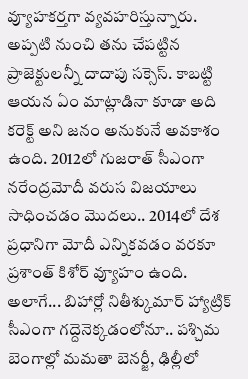వ్యూహకర్తగా వ్యవహరిస్తున్నారు. అప్పటి నుంచి తను చేపట్టిన ప్రాజెక్టులన్నీ దాదాపు సక్సెస్. కాబట్టి ఆయన ఏం మాట్లాడినా కూడా అది కరెక్ట్ అని జనం అనుకునే అవకాశం ఉంది. 2012లో గుజరాత్ సీఎంగా నరేంద్రమోదీ వరుస విజయాలు సాధించడం మొదలు.. 2014లో దేశ ప్రధానిగా మోదీ ఎన్నికవడం వరకూ ప్రశాంత్ కిశోర్ వ్యూహం ఉంది. అలాగే... బిహార్లో నితీశ్కుమార్ హ్యాట్రిక్ సీఎంగా గద్దెనెక్కడంలోనూ.. పశ్చిమ బెంగాల్లో మమతా బెనర్జీ, ఢిల్లీలో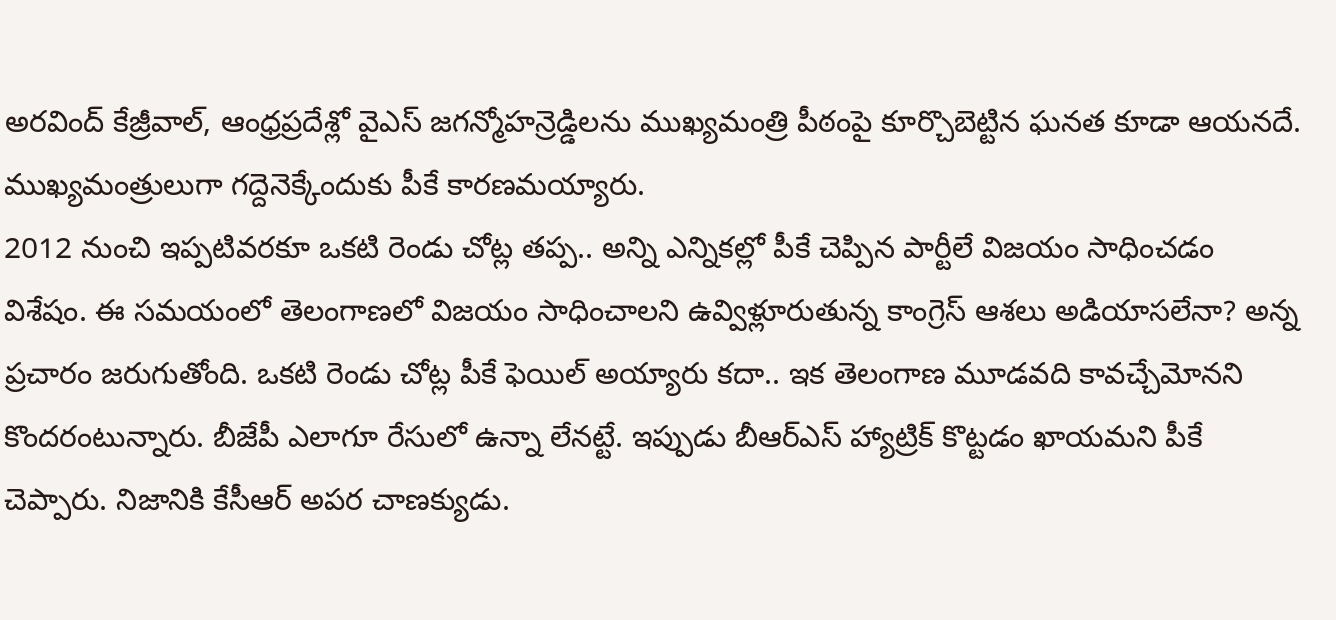అరవింద్ కేజ్రీవాల్, ఆంధ్రప్రదేశ్లో వైఎస్ జగన్మోహన్రెడ్డిలను ముఖ్యమంత్రి పీఠంపై కూర్చొబెట్టిన ఘనత కూడా ఆయనదే. ముఖ్యమంత్రులుగా గద్దెనెక్కేందుకు పీకే కారణమయ్యారు.
2012 నుంచి ఇప్పటివరకూ ఒకటి రెండు చోట్ల తప్ప.. అన్ని ఎన్నికల్లో పీకే చెప్పిన పార్టీలే విజయం సాధించడం విశేషం. ఈ సమయంలో తెలంగాణలో విజయం సాధించాలని ఉవ్విళ్లూరుతున్న కాంగ్రెస్ ఆశలు అడియాసలేనా? అన్న ప్రచారం జరుగుతోంది. ఒకటి రెండు చోట్ల పీకే ఫెయిల్ అయ్యారు కదా.. ఇక తెలంగాణ మూడవది కావచ్చేమోనని కొందరంటున్నారు. బీజేపీ ఎలాగూ రేసులో ఉన్నా లేనట్టే. ఇప్పుడు బీఆర్ఎస్ హ్యాట్రిక్ కొట్టడం ఖాయమని పీకే చెప్పారు. నిజానికి కేసీఆర్ అపర చాణక్యుడు.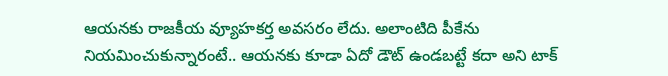ఆయనకు రాజకీయ వ్యూహకర్త అవసరం లేదు. అలాంటిది పీకేను నియమించుకున్నారంటే.. ఆయనకు కూడా ఏదో డౌట్ ఉండబట్టే కదా అని టాక్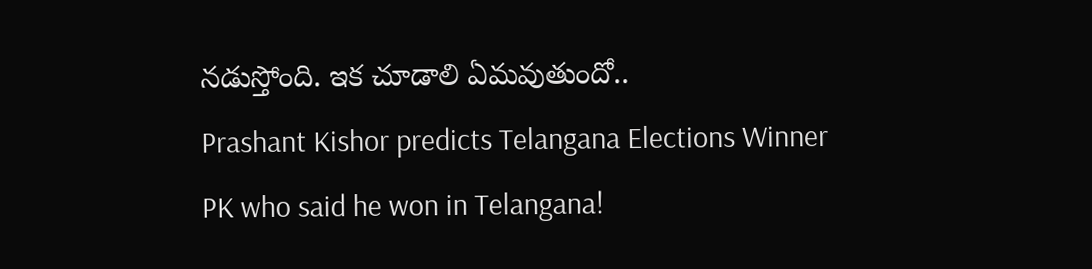నడుస్తోంది. ఇక చూడాలి ఏమవుతుందో..
Prashant Kishor predicts Telangana Elections Winner
PK who said he won in Telangana!